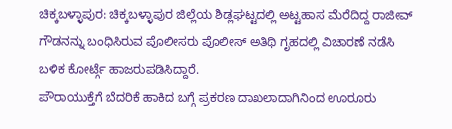ಚಿಕ್ಕಬಳ್ಳಾಪುರ: ಚಿಕ್ಕಬಳ್ಳಾಪುರ ಜಿಲ್ಲೆಯ ಶಿಡ್ಲಘಟ್ಟದಲ್ಲಿ ಅಟ್ಟಹಾಸ ಮೆರೆದಿದ್ದ ರಾಜೀವ್ ಗೌಡನನ್ನು ಬಂಧಿಸಿರುವ ಪೊಲೀಸರು ಪೊಲೀಸ್ ಅತಿಥಿ ಗೃಹದಲ್ಲಿ ವಿಚಾರಣೆ ನಡೆಸಿ ಬಳಿಕ ಕೋರ್ಟ್ಗೆ ಹಾಜರುಪಡಿಸಿದ್ದಾರೆ.
ಪೌರಾಯುಕ್ತೆಗೆ ಬೆದರಿಕೆ ಹಾಕಿದ ಬಗ್ಗೆ ಪ್ರಕರಣ ದಾಖಲಾದಾಗಿನಿಂದ ಊರೂರು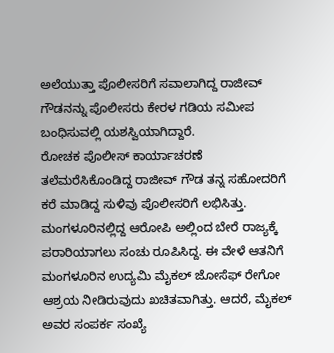ಅಲೆಯುತ್ತಾ ಪೊಲೀಸರಿಗೆ ಸವಾಲಾಗಿದ್ದ ರಾಜೀವ್ ಗೌಡನನ್ನು ಪೊಲೀಸರು ಕೇರಳ ಗಡಿಯ ಸಮೀಪ ಬಂಧಿಸುವಲ್ಲಿ ಯಶಸ್ವಿಯಾಗಿದ್ದಾರೆ.
ರೋಚಕ ಪೊಲೀಸ್ ಕಾರ್ಯಾಚರಣೆ
ತಲೆಮರೆಸಿಕೊಂಡಿದ್ದ ರಾಜೀವ್ ಗೌಡ ತನ್ನ ಸಹೋದರಿಗೆ ಕರೆ ಮಾಡಿದ್ದ ಸುಳಿವು ಪೊಲೀಸರಿಗೆ ಲಭಿಸಿತ್ತು. ಮಂಗಳೂರಿನಲ್ಲಿದ್ದ ಆರೋಪಿ ಅಲ್ಲಿಂದ ಬೇರೆ ರಾಜ್ಯಕ್ಕೆ ಪರಾರಿಯಾಗಲು ಸಂಚು ರೂಪಿಸಿದ್ದ. ಈ ವೇಳೆ ಆತನಿಗೆ ಮಂಗಳೂರಿನ ಉದ್ಯಮಿ ಮೈಕಲ್ ಜೋಸೆಫ್ ರೇಗೋ ಆಶ್ರಯ ನೀಡಿರುವುದು ಖಚಿತವಾಗಿತ್ತು. ಆದರೆ, ಮೈಕಲ್ ಅವರ ಸಂಪರ್ಕ ಸಂಖ್ಯೆ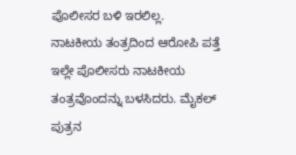ಪೊಲೀಸರ ಬಳಿ ಇರಲಿಲ್ಲ.
ನಾಟಕೀಯ ತಂತ್ರದಿಂದ ಆರೋಪಿ ಪತ್ತೆ
ಇಲ್ಲೇ ಪೊಲೀಸರು ನಾಟಕೀಯ ತಂತ್ರವೊಂದನ್ನು ಬಳಸಿದರು. ಮೈಕಲ್ ಪುತ್ರನ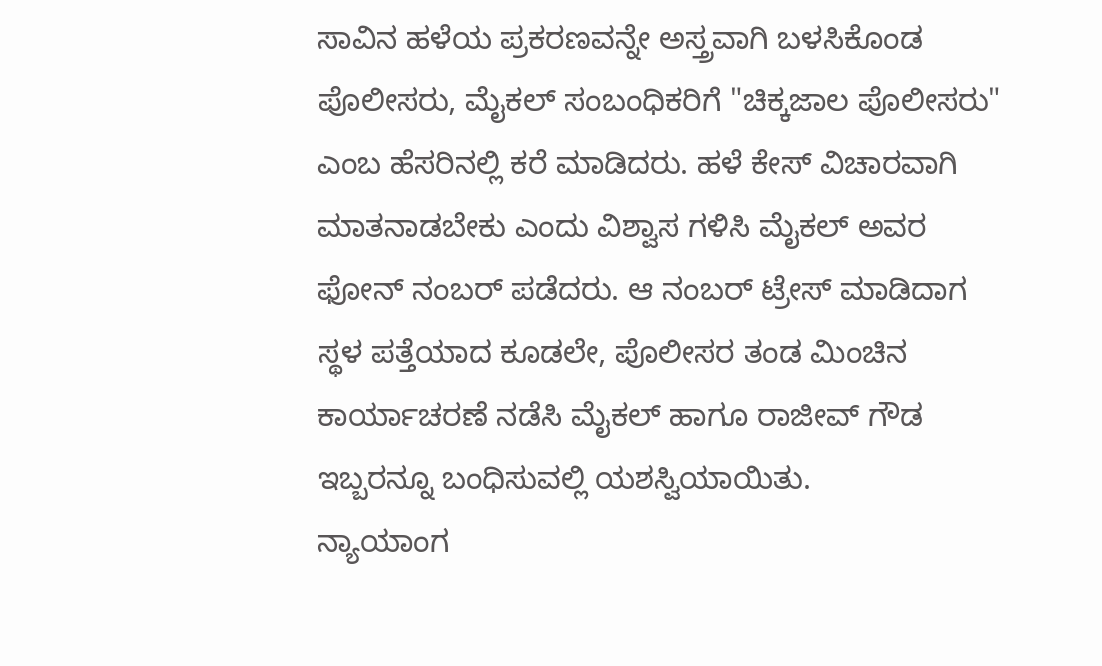ಸಾವಿನ ಹಳೆಯ ಪ್ರಕರಣವನ್ನೇ ಅಸ್ತ್ರವಾಗಿ ಬಳಸಿಕೊಂಡ ಪೊಲೀಸರು, ಮೈಕಲ್ ಸಂಬಂಧಿಕರಿಗೆ "ಚಿಕ್ಕಜಾಲ ಪೊಲೀಸರು" ಎಂಬ ಹೆಸರಿನಲ್ಲಿ ಕರೆ ಮಾಡಿದರು. ಹಳೆ ಕೇಸ್ ವಿಚಾರವಾಗಿ ಮಾತನಾಡಬೇಕು ಎಂದು ವಿಶ್ವಾಸ ಗಳಿಸಿ ಮೈಕಲ್ ಅವರ ಫೋನ್ ನಂಬರ್ ಪಡೆದರು. ಆ ನಂಬರ್ ಟ್ರೇಸ್ ಮಾಡಿದಾಗ ಸ್ಥಳ ಪತ್ತೆಯಾದ ಕೂಡಲೇ, ಪೊಲೀಸರ ತಂಡ ಮಿಂಚಿನ ಕಾರ್ಯಾಚರಣೆ ನಡೆಸಿ ಮೈಕಲ್ ಹಾಗೂ ರಾಜೀವ್ ಗೌಡ ಇಬ್ಬರನ್ನೂ ಬಂಧಿಸುವಲ್ಲಿ ಯಶಸ್ವಿಯಾಯಿತು.
ನ್ಯಾಯಾಂಗ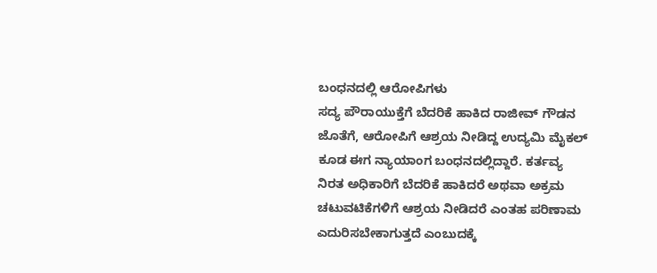ಬಂಧನದಲ್ಲಿ ಆರೋಪಿಗಳು
ಸದ್ಯ ಪೌರಾಯುಕ್ತೆಗೆ ಬೆದರಿಕೆ ಹಾಕಿದ ರಾಜೀವ್ ಗೌಡನ ಜೊತೆಗೆ, ಆರೋಪಿಗೆ ಆಶ್ರಯ ನೀಡಿದ್ದ ಉದ್ಯಮಿ ಮೈಕಲ್ ಕೂಡ ಈಗ ನ್ಯಾಯಾಂಗ ಬಂಧನದಲ್ಲಿದ್ದಾರೆ. ಕರ್ತವ್ಯ ನಿರತ ಅಧಿಕಾರಿಗೆ ಬೆದರಿಕೆ ಹಾಕಿದರೆ ಅಥವಾ ಅಕ್ರಮ ಚಟುವಟಿಕೆಗಳಿಗೆ ಆಶ್ರಯ ನೀಡಿದರೆ ಎಂತಹ ಪರಿಣಾಮ ಎದುರಿಸಬೇಕಾಗುತ್ತದೆ ಎಂಬುದಕ್ಕೆ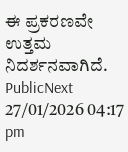ಈ ಪ್ರಕರಣವೇ ಉತ್ತಮ ನಿದರ್ಶನವಾಗಿದೆ.
PublicNext
27/01/2026 04:17 pm